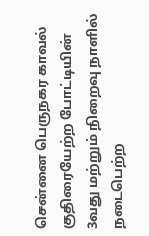சென்னை பெருநகர காவல் குதிரையேற்ற போட்டியின் 3வது மற்றும் நிறைவு நாளில் நடைபெற்ற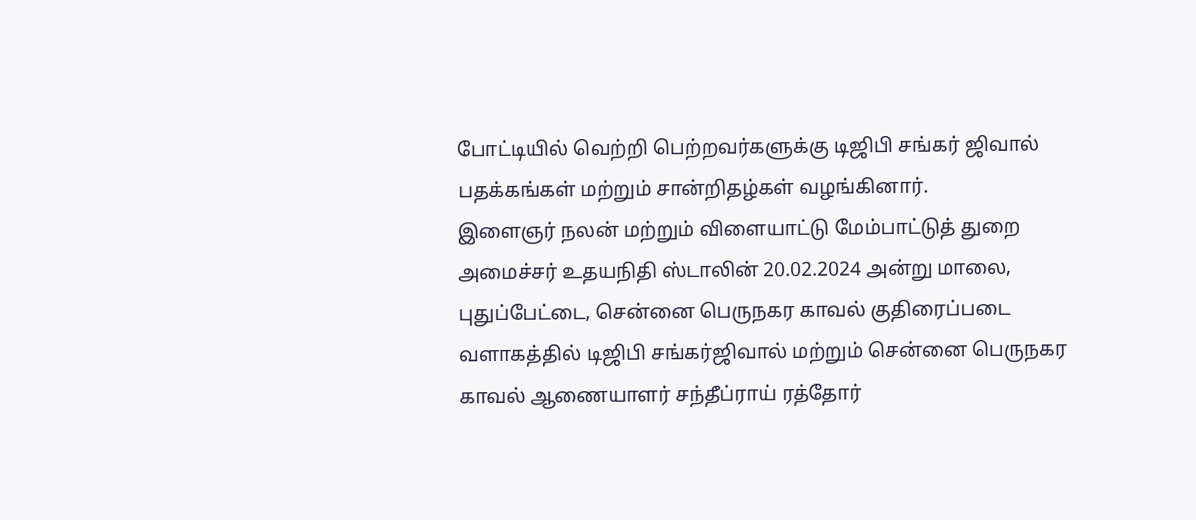போட்டியில் வெற்றி பெற்றவர்களுக்கு டிஜிபி சங்கர் ஜிவால் பதக்கங்கள் மற்றும் சான்றிதழ்கள் வழங்கினார்.
இளைஞர் நலன் மற்றும் விளையாட்டு மேம்பாட்டுத் துறை அமைச்சர் உதயநிதி ஸ்டாலின் 20.02.2024 அன்று மாலை, புதுப்பேட்டை, சென்னை பெருநகர காவல் குதிரைப்படை வளாகத்தில் டிஜிபி சங்கர்ஜிவால் மற்றும் சென்னை பெருநகர காவல் ஆணையாளர் சந்தீப்ராய் ரத்தோர்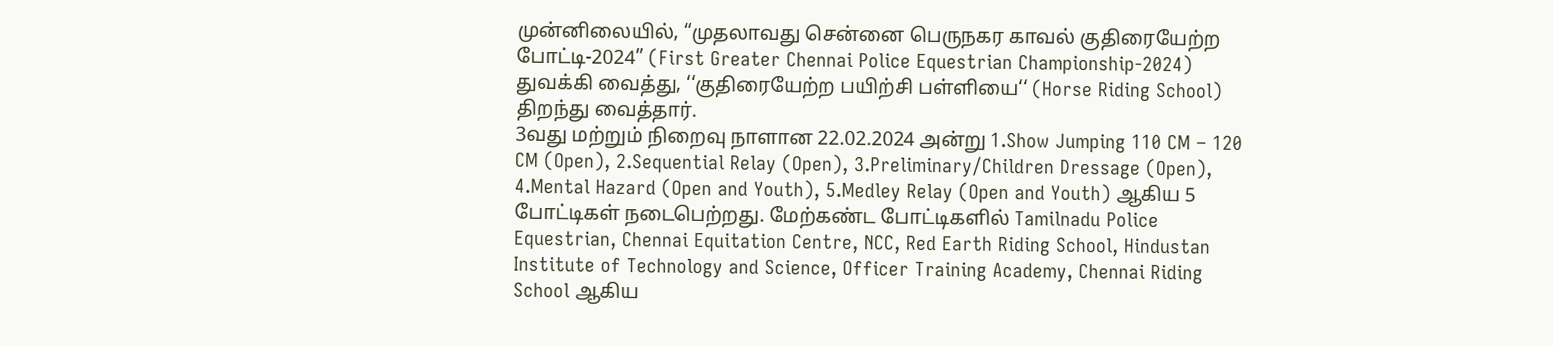முன்னிலையில், “முதலாவது சென்னை பெருநகர காவல் குதிரையேற்ற போட்டி-2024” (First Greater Chennai Police Equestrian Championship-2024) துவக்கி வைத்து, ‘‘குதிரையேற்ற பயிற்சி பள்ளியை‘‘ (Horse Riding School) திறந்து வைத்தார்.
3வது மற்றும் நிறைவு நாளான 22.02.2024 அன்று 1.Show Jumping 110 CM – 120 CM (Open), 2.Sequential Relay (Open), 3.Preliminary/Children Dressage (Open), 4.Mental Hazard (Open and Youth), 5.Medley Relay (Open and Youth) ஆகிய 5 போட்டிகள் நடைபெற்றது. மேற்கண்ட போட்டிகளில் Tamilnadu Police Equestrian, Chennai Equitation Centre, NCC, Red Earth Riding School, Hindustan Institute of Technology and Science, Officer Training Academy, Chennai Riding School ஆகிய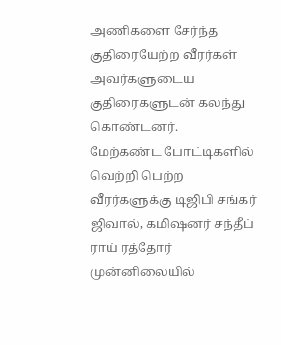அணிகளை சேர்ந்த குதிரையேற்ற வீரர்கள் அவர்களுடைய குதிரைகளுடன் கலந்து கொண்டனர்.
மேற்கண்ட போட்டிகளில் வெற்றி பெற்ற வீரர்களுக்கு டிஜிபி சங்கர் ஜிவால், கமிஷனர் சந்தீப் ராய் ரத்தோர் முன்னிலையில்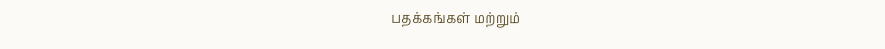பதக்கங்கள் மற்றும்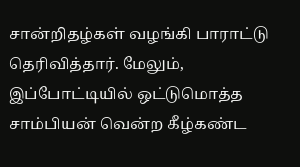சான்றிதழ்கள் வழங்கி பாராட்டு தெரிவித்தார். மேலும், இப்போட்டியில் ஒட்டுமொத்த சாம்பியன் வென்ற கீழ்கண்ட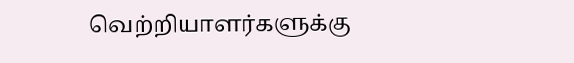வெற்றியாளர்களுக்கு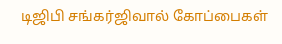டிஜிபி சங்கர்ஜிவால் கோப்பைகள்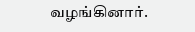வழங்கினார்.